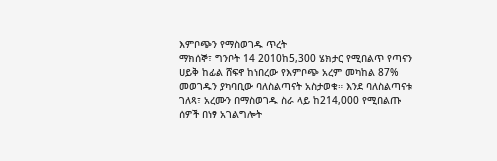እምቦጭን የማስወገዱ ጥረት
ማክሰኞ፣ ግንቦት 14 2010ከ5,300 ሄክታር የሚበልጥ የጣናን ሀይቅ ከፊል ሸፍኖ ከነበረው የእምቦጭ አረም መካከል 87% መወገዱን ያካባቢው ባለስልጣናት አስታወቁ። እንደ ባለስልጣናቱ ገለጻ፣ አረሙን በማስወገዱ ስራ ላይ ከ214,000 የሚበልጡ ሰዎች በነፃ አገልግሎት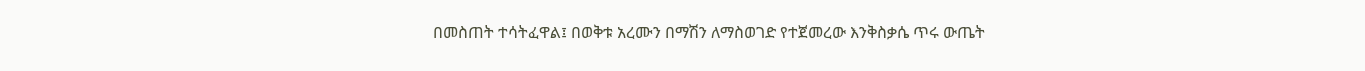በመስጠት ተሳትፈዋል፤ በወቅቱ አረሙን በማሽን ለማስወገድ የተጀመረው እንቅስቃሴ ጥሩ ውጤት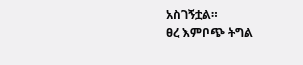አስገኝቷል።
ፀረ እምቦጭ ትግል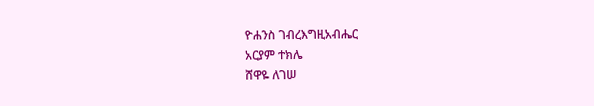ዮሐንስ ገብረእግዚአብሔር
አርያም ተክሌ
ሸዋዬ ለገሠ